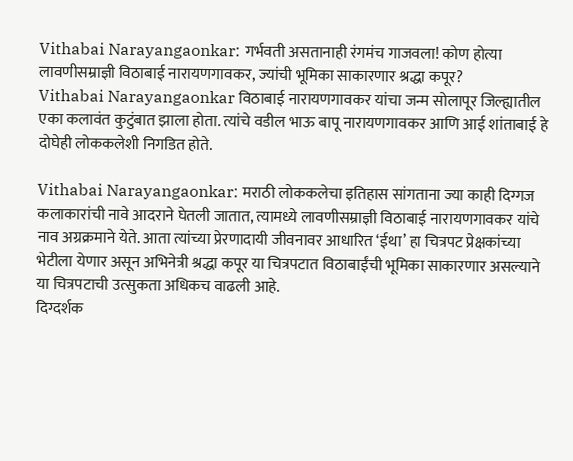Vithabai Narayangaonkar: गर्भवती असतानाही रंगमंच गाजवला! कोण होत्या लावणीसम्राज्ञी विठाबाई नारायणगावकर, ज्यांची भूमिका साकारणार श्रद्धा कपूर?
Vithabai Narayangaonkar विठाबाई नारायणगावकर यांचा जन्म सोलापूर जिल्ह्यातील एका कलावंत कुटुंबात झाला होता. त्यांचे वडील भाऊ बापू नारायणगावकर आणि आई शांताबाई हे दोघेही लोककलेशी निगडित होते.

Vithabai Narayangaonkar: मराठी लोककलेचा इतिहास सांगताना ज्या काही दिग्गज कलाकारांची नावे आदराने घेतली जातात, त्यामध्ये लावणीसम्राज्ञी विठाबाई नारायणगावकर यांचे नाव अग्रक्रमाने येते. आता त्यांच्या प्रेरणादायी जीवनावर आधारित ‘ईथा’ हा चित्रपट प्रेक्षकांच्या भेटीला येणार असून अभिनेत्री श्रद्धा कपूर या चित्रपटात विठाबाईंची भूमिका साकारणार असल्याने या चित्रपटाची उत्सुकता अधिकच वाढली आहे.
दिग्दर्शक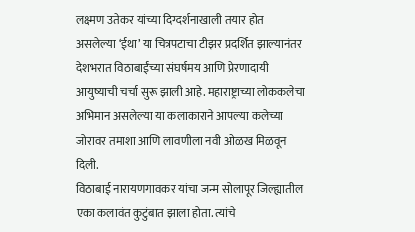लक्ष्मण उतेकर यांच्या दिग्दर्शनाखाली तयार होत असलेल्या ‘ईथा’ या चित्रपटाचा टीझर प्रदर्शित झाल्यानंतर देशभरात विठाबाईंच्या संघर्षमय आणि प्रेरणादायी आयुष्याची चर्चा सुरू झाली आहे. महाराष्ट्राच्या लोककलेचा अभिमान असलेल्या या कलाकाराने आपल्या कलेच्या जोरावर तमाशा आणि लावणीला नवी ओळख मिळवून दिली.
विठाबाई नारायणगावकर यांचा जन्म सोलापूर जिल्ह्यातील एका कलावंत कुटुंबात झाला होता. त्यांचे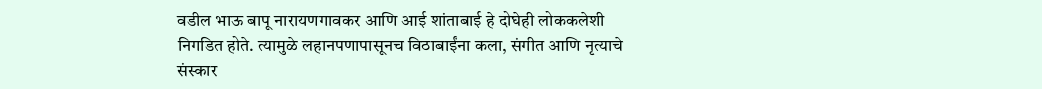वडील भाऊ बापू नारायणगावकर आणि आई शांताबाई हे दोघेही लोककलेशी निगडित होते. त्यामुळे लहानपणापासूनच विठाबाईंना कला, संगीत आणि नृत्याचे संस्कार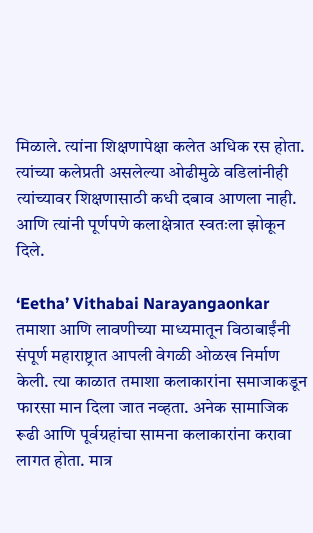मिळाले. त्यांना शिक्षणापेक्षा कलेत अधिक रस होता. त्यांच्या कलेप्रती असलेल्या ओढीमुळे वडिलांनीही त्यांच्यावर शिक्षणासाठी कधी दबाव आणला नाही. आणि त्यांनी पूर्णपणे कलाक्षेत्रात स्वतःला झोकून दिले.

‘Eetha’ Vithabai Narayangaonkar
तमाशा आणि लावणीच्या माध्यमातून विठाबाईंनी संपूर्ण महाराष्ट्रात आपली वेगळी ओळख निर्माण केली. त्या काळात तमाशा कलाकारांना समाजाकडून फारसा मान दिला जात नव्हता. अनेक सामाजिक रूढी आणि पूर्वग्रहांचा सामना कलाकारांना करावा लागत होता. मात्र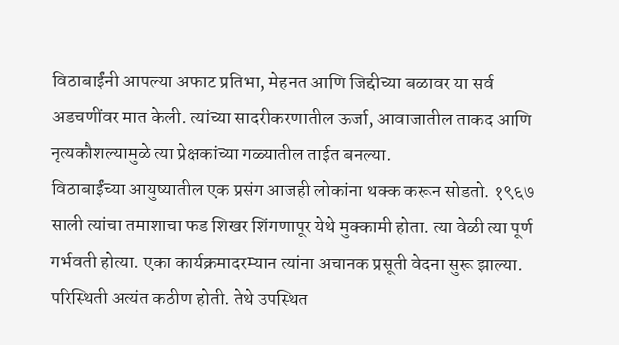विठाबाईंनी आपल्या अफाट प्रतिभा, मेहनत आणि जिद्दीच्या बळावर या सर्व अडचणींवर मात केली. त्यांच्या सादरीकरणातील ऊर्जा, आवाजातील ताकद आणि नृत्यकौशल्यामुळे त्या प्रेक्षकांच्या गळ्यातील ताईत बनल्या.
विठाबाईंच्या आयुष्यातील एक प्रसंग आजही लोकांना थक्क करून सोडतो. १९६७ साली त्यांचा तमाशाचा फड शिखर शिंगणापूर येथे मुक्कामी होता. त्या वेळी त्या पूर्ण गर्भवती होत्या. एका कार्यक्रमादरम्यान त्यांना अचानक प्रसूती वेदना सुरू झाल्या. परिस्थिती अत्यंत कठीण होती. तेथे उपस्थित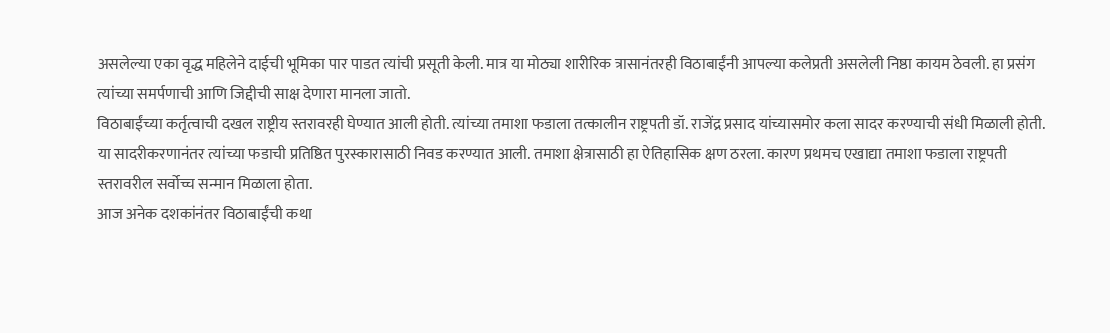असलेल्या एका वृद्ध महिलेने दाईची भूमिका पार पाडत त्यांची प्रसूती केली. मात्र या मोठ्या शारीरिक त्रासानंतरही विठाबाईंनी आपल्या कलेप्रती असलेली निष्ठा कायम ठेवली. हा प्रसंग त्यांच्या समर्पणाची आणि जिद्दीची साक्ष देणारा मानला जातो.
विठाबाईंच्या कर्तृत्वाची दखल राष्ट्रीय स्तरावरही घेण्यात आली होती. त्यांच्या तमाशा फडाला तत्कालीन राष्ट्रपती डॉ. राजेंद्र प्रसाद यांच्यासमोर कला सादर करण्याची संधी मिळाली होती. या सादरीकरणानंतर त्यांच्या फडाची प्रतिष्ठित पुरस्कारासाठी निवड करण्यात आली. तमाशा क्षेत्रासाठी हा ऐतिहासिक क्षण ठरला. कारण प्रथमच एखाद्या तमाशा फडाला राष्ट्रपती स्तरावरील सर्वोच्च सन्मान मिळाला होता.
आज अनेक दशकांनंतर विठाबाईंची कथा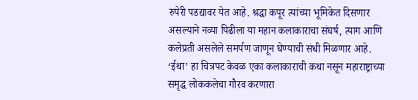रुपेरी पडद्यावर येत आहे. श्रद्धा कपूर त्यांच्या भूमिकेत दिसणार असल्याने नव्या पिढीला या महान कलाकाराचा संघर्ष, त्याग आणि कलेप्रती असलेले समर्पण जाणून घेण्याची संधी मिळणार आहे. ‘ईथा’ हा चित्रपट केवळ एका कलाकाराची कथा नसून महाराष्ट्राच्या समृद्ध लोककलेचा गौरव करणारा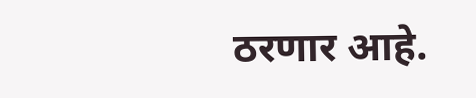ठरणार आहे.